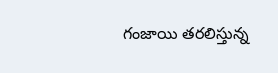గంజాయి తరలిస్తున్న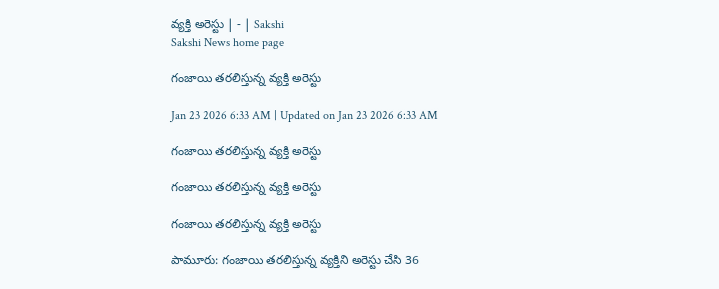వ్యక్తి అరెస్టు | - | Sakshi
Sakshi News home page

గంజాయి తరలిస్తున్న వ్యక్తి అరెస్టు

Jan 23 2026 6:33 AM | Updated on Jan 23 2026 6:33 AM

గంజాయి తరలిస్తున్న వ్యక్తి అరెస్టు

గంజాయి తరలిస్తున్న వ్యక్తి అరెస్టు

గంజాయి తరలిస్తున్న వ్యక్తి అరెస్టు

పామూరు: గంజాయి తరలిస్తున్న వ్యక్తిని అరెస్టు చేసి 36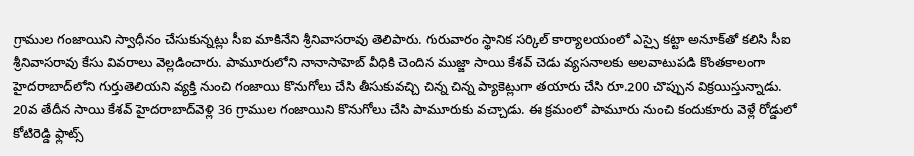గ్రాముల గంజాయిని స్వాధీనం చేసుకున్నట్లు సీఐ మాకినేని శ్రీనివాసరావు తెలిపారు. గురువారం స్థానిక సర్కిల్‌ కార్యాలయంలో ఎస్సై కట్టా అనూక్‌తో కలిసి సీఐ శ్రీనివాసరావు కేసు వివరాలు వెల్లడించారు. పామూరులోని నానాసాహెబ్‌ వీధికి చెందిన ముజ్జా సాయి కేశవ్‌ చెడు వ్యసనాలకు అలవాటుపడి కొంతకాలంగా హైదరాబాద్‌లోని గుర్తుతెలియని వ్యక్తి నుంచి గంజాయి కొనుగోలు చేసి తీసుకువచ్చి చిన్న చిన్న ప్యాకెట్లుగా తయారు చేసి రూ.200 చొప్పున విక్రయిస్తున్నాడు. 20వ తేదీన సాయి కేశవ్‌ హైదరాబాద్‌వెళ్లి 36 గ్రాముల గంజాయిని కొనుగోలు చేసి పామూరుకు వచ్చాడు. ఈ క్రమంలో పామూరు నుంచి కందుకూరు వెళ్లే రోడ్డులో కోటిరెడ్డి ఫ్లాట్స్‌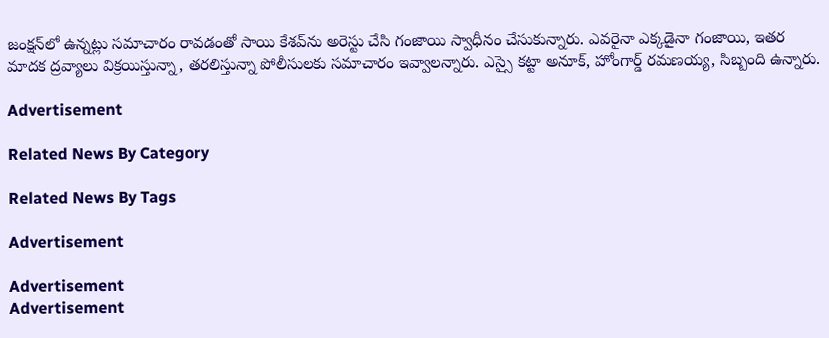జంక్షన్‌లో ఉన్నట్లు సమాచారం రావడంతో సాయి కేశవ్‌ను అరెస్టు చేసి గంజాయి స్వాధీనం చేసుకున్నారు. ఎవరైనా ఎక్కడైనా గంజాయి, ఇతర మాదక ద్రవ్యాలు విక్రయిస్తున్నా, తరలిస్తున్నా పోలీసులకు సమాచారం ఇవ్వాలన్నారు. ఎస్సై కట్టా అనూక్‌, హోంగార్డ్‌ రమణయ్య, సిబ్బంది ఉన్నారు.

Advertisement

Related News By Category

Related News By Tags

Advertisement

Advertisement
Advertisement